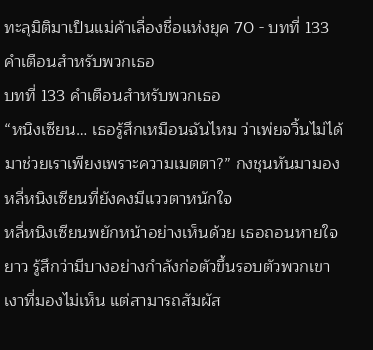ทะลุมิติมาเป็นแม่ค้าเลื่องชื่อแห่งยุค 70 - บทที่ 133 คำเตือนสำหรับพวกเธอ
บทที่ 133 คำเตือนสำหรับพวกเธอ
“หนิงเซียน… เธอรู้สึกเหมือนฉันไหม ว่าเพ่ยจวิ้นไม่ได้มาช่วยเราเพียงเพราะความเมตตา?” กงชุนหันมามองหลี่หนิงเซียนที่ยังคงมีแววตาหนักใจ
หลี่หนิงเซียนพยักหน้าอย่างเห็นด้วย เธอถอนหายใจยาว รู้สึกว่ามีบางอย่างกำลังก่อตัวขึ้นรอบตัวพวกเขา เงาที่มองไม่เห็น แต่สามารถสัมผัส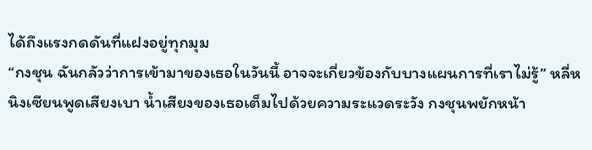ได้ถึงแรงกดดันที่แฝงอยู่ทุกมุม
“กงชุน ฉันกลัวว่าการเข้ามาของเธอในวันนี้ อาจจะเกี่ยวข้องกับบางแผนการที่เราไม่รู้” หลี่หนิงเซียนพูดเสียงเบา น้ำเสียงของเธอเต็มไปด้วยความระแวดระวัง กงชุนพยักหน้า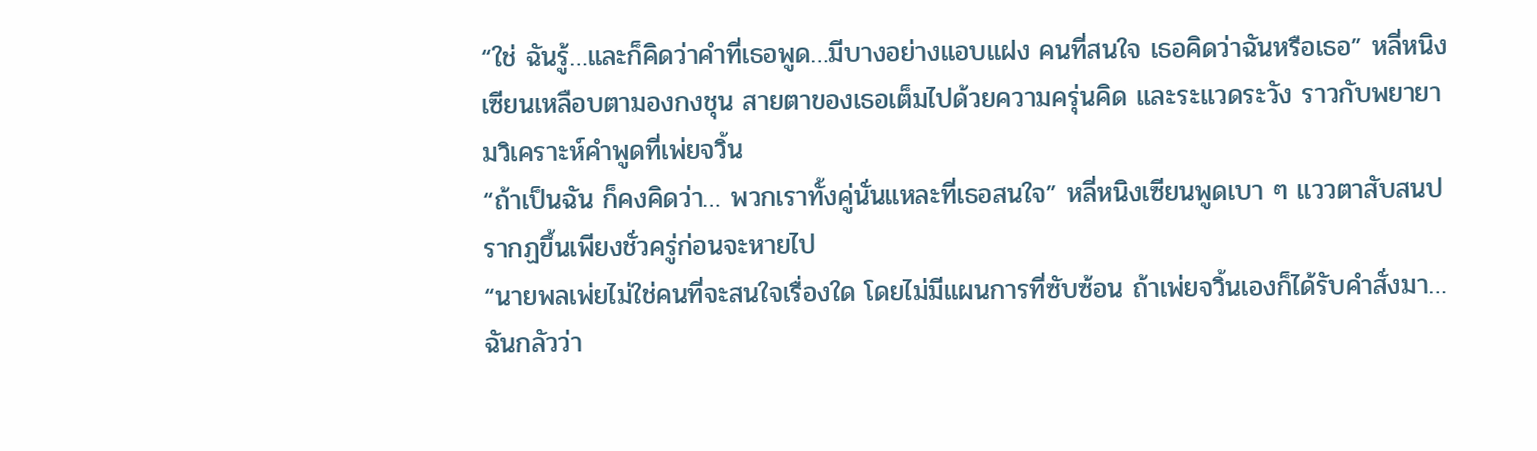“ใช่ ฉันรู้…และก็คิดว่าคำที่เธอพูด…มีบางอย่างแอบแฝง คนที่สนใจ เธอคิดว่าฉันหรือเธอ” หลี่หนิงเซียนเหลือบตามองกงชุน สายตาของเธอเต็มไปด้วยความครุ่นคิด และระแวดระวัง ราวกับพยายามวิเคราะห์คำพูดที่เพ่ยจวิ้น
“ถ้าเป็นฉัน ก็คงคิดว่า… พวกเราทั้งคู่นั่นแหละที่เธอสนใจ” หลี่หนิงเซียนพูดเบา ๆ แววตาสับสนปรากฏขึ้นเพียงชั่วครู่ก่อนจะหายไป
“นายพลเพ่ยไม่ใช่คนที่จะสนใจเรื่องใด โดยไม่มีแผนการที่ซับซ้อน ถ้าเพ่ยจวิ้นเองก็ได้รับคำสั่งมา…ฉันกลัวว่า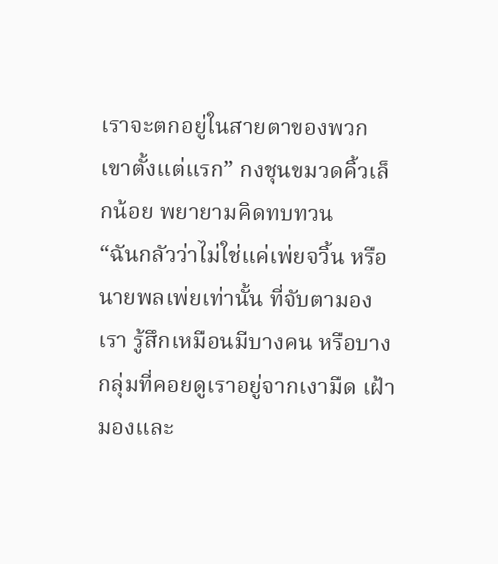เราจะตกอยู่ในสายตาของพวกเขาตั้งแต่แรก” กงชุนขมวดคิ้วเล็กน้อย พยายามคิดทบทวน
“ฉันกลัวว่าไม่ใช่แค่เพ่ยจวิ้น หรือนายพลเพ่ยเท่านั้น ที่จับตามองเรา รู้สึกเหมือนมีบางคน หรือบางกลุ่มที่คอยดูเราอยู่จากเงามืด เฝ้ามองและ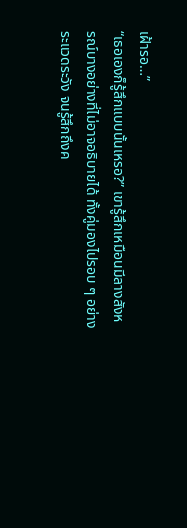เฝ้ารอ…”
“เธอเองก็รู้สึกแบบนั้นเหรอ?” เขารู้สึกเหมือนมีลางสังหรณ์บางอย่างที่ไม่อาจอธิบายได้ ทั้งคู่มองไปรอบ ๆ อย่างระแวดระวัง จนรู้สึกถึงค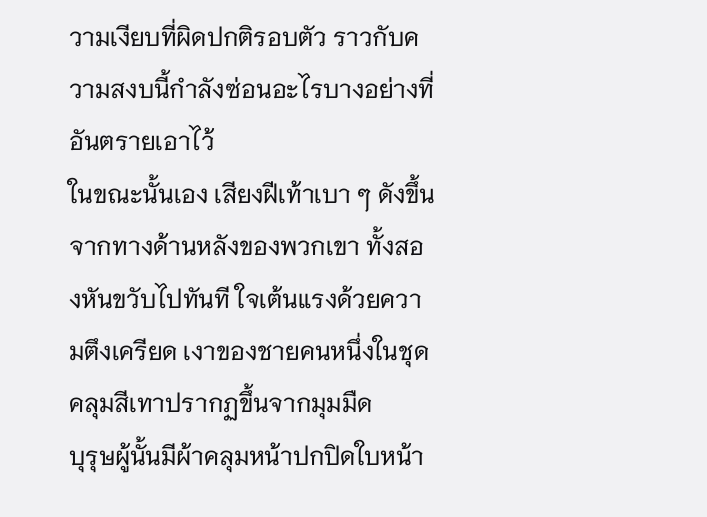วามเงียบที่ผิดปกติรอบตัว ราวกับความสงบนี้กำลังซ่อนอะไรบางอย่างที่อันตรายเอาไว้
ในขณะนั้นเอง เสียงฝีเท้าเบา ๆ ดังขึ้นจากทางด้านหลังของพวกเขา ทั้งสองหันขวับไปทันที ใจเต้นแรงด้วยความตึงเครียด เงาของชายคนหนึ่งในชุดคลุมสีเทาปรากฏขึ้นจากมุมมืด
บุรุษผู้นั้นมีผ้าคลุมหน้าปกปิดใบหน้า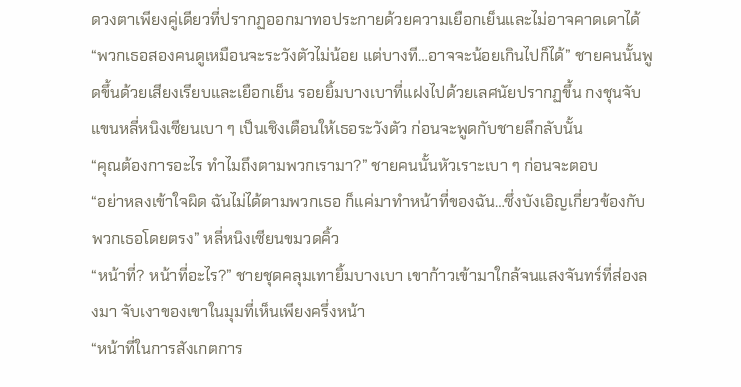ดวงตาเพียงคู่เดียวที่ปรากฏออกมาทอประกายด้วยความเยือกเย็นและไม่อาจคาดเดาได้
“พวกเธอสองคนดูเหมือนจะระวังตัวไม่น้อย แต่บางที…อาจจะน้อยเกินไปก็ได้” ชายคนนั้นพูดขึ้นด้วยเสียงเรียบและเยือกเย็น รอยยิ้มบางเบาที่แฝงไปด้วยเลศนัยปรากฏขึ้น กงชุนจับแขนหลี่หนิงเซียนเบา ๆ เป็นเชิงเตือนให้เธอระวังตัว ก่อนจะพูดกับชายลึกลับนั้น
“คุณต้องการอะไร ทำไมถึงตามพวกเรามา?” ชายคนนั้นหัวเราะเบา ๆ ก่อนจะตอบ
“อย่าหลงเข้าใจผิด ฉันไม่ได้ตามพวกเธอ ก็แค่มาทำหน้าที่ของฉัน…ซึ่งบังเอิญเกี่ยวข้องกับพวกเธอโดยตรง” หลี่หนิงเซียนขมวดคิ้ว
“หน้าที่? หน้าที่อะไร?” ชายชุดคลุมเทายิ้มบางเบา เขาก้าวเข้ามาใกล้จนแสงจันทร์ที่ส่องลงมา จับเงาของเขาในมุมที่เห็นเพียงครึ่งหน้า
“หน้าที่ในการสังเกตการ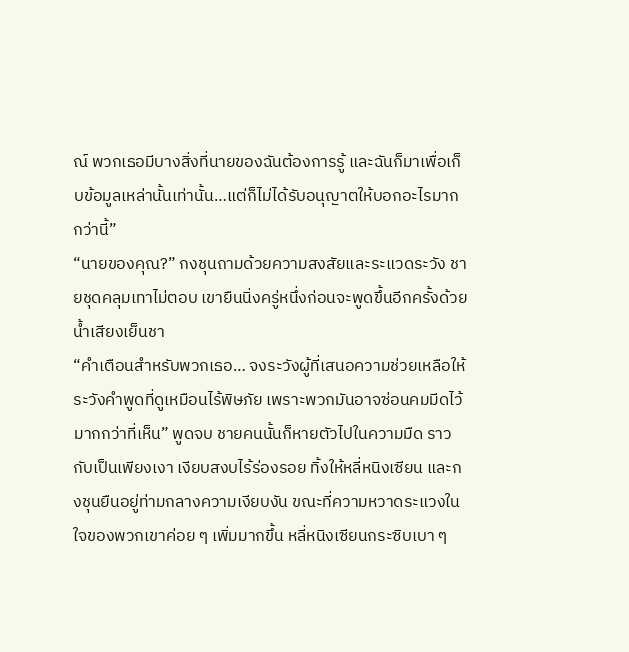ณ์ พวกเธอมีบางสิ่งที่นายของฉันต้องการรู้ และฉันก็มาเพื่อเก็บข้อมูลเหล่านั้นเท่านั้น…แต่ก็ไม่ได้รับอนุญาตให้บอกอะไรมากกว่านี้”
“นายของคุณ?” กงชุนถามด้วยความสงสัยและระแวดระวัง ชายชุดคลุมเทาไม่ตอบ เขายืนนิ่งครู่หนึ่งก่อนจะพูดขึ้นอีกครั้งด้วยน้ำเสียงเย็นชา
“คำเตือนสำหรับพวกเธอ… จงระวังผู้ที่เสนอความช่วยเหลือให้ ระวังคำพูดที่ดูเหมือนไร้พิษภัย เพราะพวกมันอาจซ่อนคมมีดไว้มากกว่าที่เห็น” พูดจบ ชายคนนั้นก็หายตัวไปในความมืด ราวกับเป็นเพียงเงา เงียบสงบไร้ร่องรอย ทิ้งให้หลี่หนิงเซียน และกงชุนยืนอยู่ท่ามกลางความเงียบงัน ขณะที่ความหวาดระแวงในใจของพวกเขาค่อย ๆ เพิ่มมากขึ้น หลี่หนิงเซียนกระซิบเบา ๆ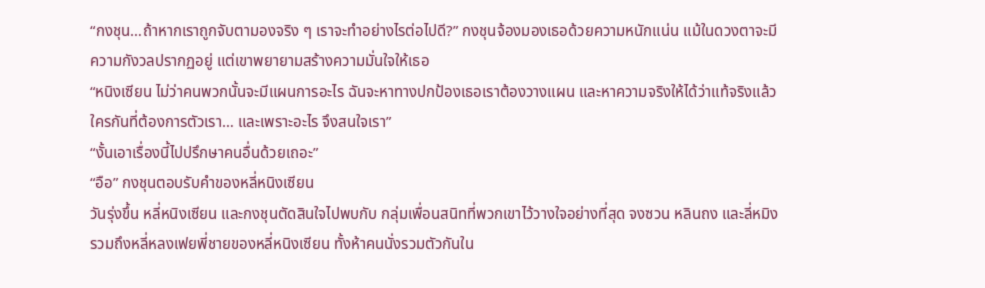“กงชุน…ถ้าหากเราถูกจับตามองจริง ๆ เราจะทำอย่างไรต่อไปดี?” กงชุนจ้องมองเธอด้วยความหนักแน่น แม้ในดวงตาจะมีความกังวลปรากฏอยู่ แต่เขาพยายามสร้างความมั่นใจให้เธอ
“หนิงเซียน ไม่ว่าคนพวกนั้นจะมีแผนการอะไร ฉันจะหาทางปกป้องเธอเราต้องวางแผน และหาความจริงให้ได้ว่าแท้จริงแล้วใครกันที่ต้องการตัวเรา… และเพราะอะไร จึงสนใจเรา”
“งั้นเอาเรื่องนี้ไปปรึกษาคนอื่นด้วยเถอะ”
“อือ” กงชุนตอบรับคำของหลี่หนิงเซียน
วันรุ่งขึ้น หลี่หนิงเซียน และกงชุนตัดสินใจไปพบกับ กลุ่มเพื่อนสนิทที่พวกเขาไว้วางใจอย่างที่สุด จงซวน หลินถง และลี่หมิง รวมถึงหลี่หลงเฟยพี่ชายของหลี่หนิงเซียน ทั้งห้าคนนั่งรวมตัวกันใน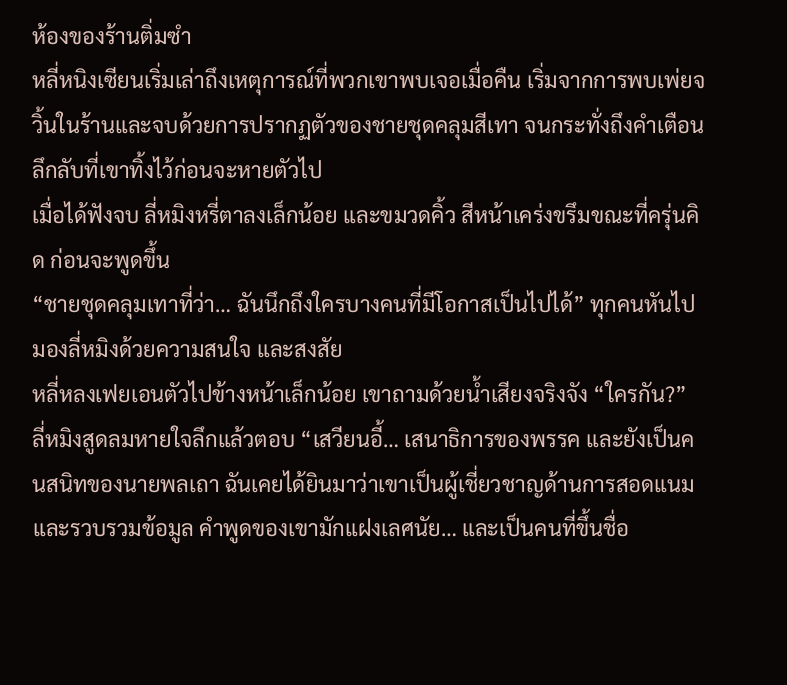ห้องของร้านติ่มซำ
หลี่หนิงเซียนเริ่มเล่าถึงเหตุการณ์ที่พวกเขาพบเจอเมื่อคืน เริ่มจากการพบเพ่ยจวิ้นในร้านและจบด้วยการปรากฏตัวของชายชุดคลุมสีเทา จนกระทั่งถึงคำเตือนลึกลับที่เขาทิ้งไว้ก่อนจะหายตัวไป
เมื่อได้ฟังจบ ลี่หมิงหรี่ตาลงเล็กน้อย และขมวดคิ้ว สีหน้าเคร่งขรึมขณะที่ครุ่นคิด ก่อนจะพูดขึ้น
“ชายชุดคลุมเทาที่ว่า… ฉันนึกถึงใครบางคนที่มีโอกาสเป็นไปได้” ทุกคนหันไปมองลี่หมิงด้วยความสนใจ และสงสัย
หลี่หลงเฟยเอนตัวไปข้างหน้าเล็กน้อย เขาถามด้วยน้ำเสียงจริงจัง “ใครกัน?”
ลี่หมิงสูดลมหายใจลึกแล้วตอบ “เสวียนอี้… เสนาธิการของพรรค และยังเป็นคนสนิทของนายพลเถา ฉันเคยได้ยินมาว่าเขาเป็นผู้เชี่ยวชาญด้านการสอดแนม และรวบรวมข้อมูล คำพูดของเขามักแฝงเลศนัย… และเป็นคนที่ขึ้นชื่อ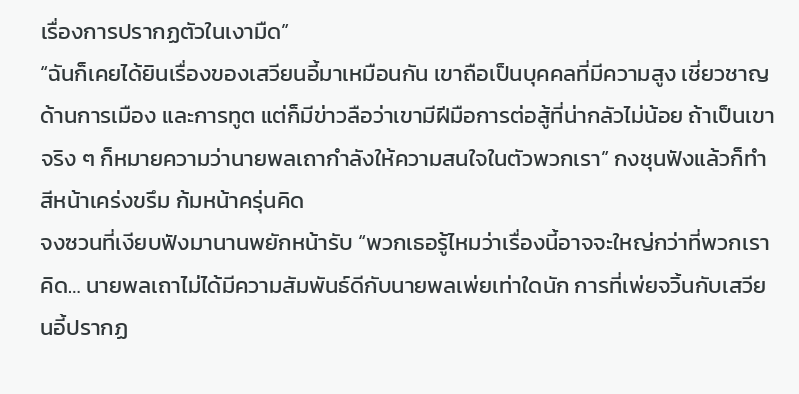เรื่องการปรากฏตัวในเงามืด”
“ฉันก็เคยได้ยินเรื่องของเสวียนอี้มาเหมือนกัน เขาถือเป็นบุคคลที่มีความสูง เชี่ยวชาญด้านการเมือง และการทูต แต่ก็มีข่าวลือว่าเขามีฝีมือการต่อสู้ที่น่ากลัวไม่น้อย ถ้าเป็นเขาจริง ๆ ก็หมายความว่านายพลเถากำลังให้ความสนใจในตัวพวกเรา” กงชุนฟังแล้วก็ทำสีหน้าเคร่งขรึม ก้มหน้าครุ่นคิด
จงซวนที่เงียบฟังมานานพยักหน้ารับ “พวกเธอรู้ไหมว่าเรื่องนี้อาจจะใหญ่กว่าที่พวกเราคิด… นายพลเถาไม่ได้มีความสัมพันธ์ดีกับนายพลเพ่ยเท่าใดนัก การที่เพ่ยจวิ้นกับเสวียนอี้ปรากฏ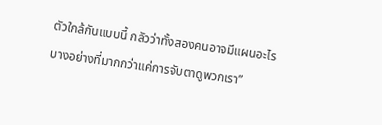ตัวใกล้กันแบบนี้ กลัวว่าทั้งสองคนอาจมีแผนอะไรบางอย่างที่มากกว่าแค่การจับตาดูพวกเรา”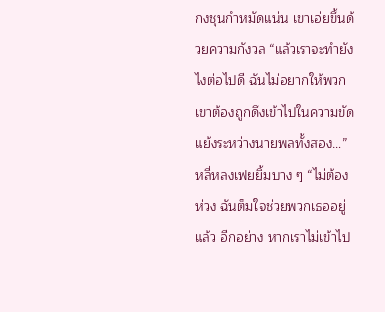กงชุนกำหมัดแน่น เขาเอ่ยขึ้นด้วยความกังวล “แล้วเราจะทำยังไงต่อไปดี ฉันไม่อยากให้พวกเขาต้องถูกดึงเข้าไปในความขัดแย้งระหว่างนายพลทั้งสอง…”
หลี่หลงเฟยยิ้มบาง ๆ “ไม่ต้องห่วง ฉันต็มใจช่วยพวกเธออยู่แล้ว อีกอย่าง หากเราไม่เข้าไป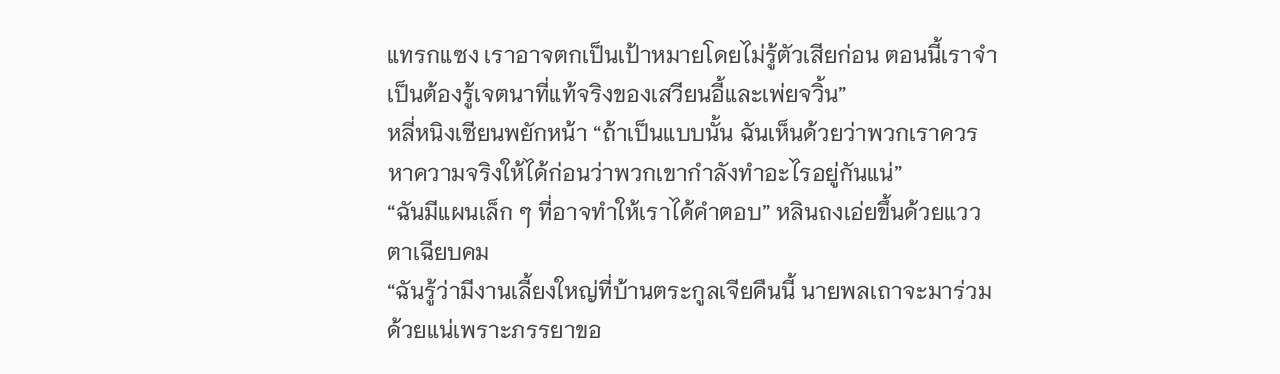แทรกแซง เราอาจตกเป็นเป้าหมายโดยไม่รู้ตัวเสียก่อน ตอนนี้เราจำเป็นต้องรู้เจตนาที่แท้จริงของเสวียนอี้และเพ่ยจวิ้น”
หลี่หนิงเซียนพยักหน้า “ถ้าเป็นแบบนั้น ฉันเห็นด้วยว่าพวกเราควรหาความจริงให้ได้ก่อนว่าพวกเขากำลังทำอะไรอยู่กันแน่”
“ฉันมีแผนเล็ก ๆ ที่อาจทำให้เราได้คำตอบ” หลินถงเอ่ยขึ้นด้วยแววตาเฉียบคม
“ฉันรู้ว่ามีงานเลี้ยงใหญ่ที่บ้านตระกูลเจียคืนนี้ นายพลเถาจะมาร่วมด้วยแน่เพราะภรรยาขอ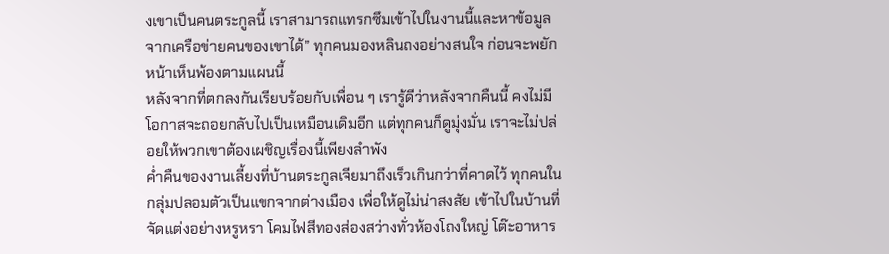งเขาเป็นคนตระกูลนี้ เราสามารถแทรกซึมเข้าไปในงานนี้และหาข้อมูลจากเครือข่ายคนของเขาได้” ทุกคนมองหลินถงอย่างสนใจ ก่อนจะพยักหน้าเห็นพ้องตามแผนนี้
หลังจากที่ตกลงกันเรียบร้อยกับเพื่อน ๆ เรารู้ดีว่าหลังจากคืนนี้ คงไม่มีโอกาสจะถอยกลับไปเป็นเหมือนเดิมอีก แต่ทุกคนก็ดูมุ่งมั่น เราจะไม่ปล่อยให้พวกเขาต้องเผชิญเรื่องนี้เพียงลำพัง
ค่ำคืนของงานเลี้ยงที่บ้านตระกูลเจียมาถึงเร็วเกินกว่าที่คาดไว้ ทุกคนในกลุ่มปลอมตัวเป็นแขกจากต่างเมือง เพื่อให้ดูไม่น่าสงสัย เข้าไปในบ้านที่จัดแต่งอย่างหรูหรา โคมไฟสีทองส่องสว่างทั่วห้องโถงใหญ่ โต๊ะอาหาร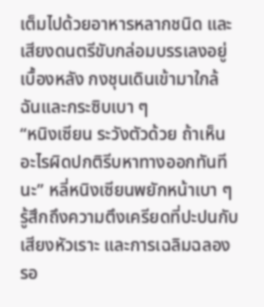เต็มไปด้วยอาหารหลากชนิด และเสียงดนตรีขับกล่อมบรรเลงอยู่เบื้องหลัง กงชุนเดินเข้ามาใกล้ฉันและกระซิบเบา ๆ
“หนิงเซียน ระวังตัวด้วย ถ้าเห็นอะไรผิดปกติรีบหาทางออกทันทีนะ” หลี่หนิงเซียนพยักหน้าเบา ๆ รู้สึกถึงความตึงเครียดที่ปะปนกับเสียงหัวเราะ และการเฉลิมฉลองรอ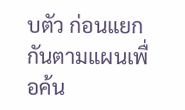บตัว ก่อนแยกกันตามแผนเพื่อค้น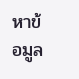หาข้อมูล